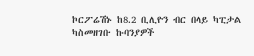ኮርፖሬሽኑ ከ8.2 ቢሊዮን ብር በላይ ካፒታል ካስመዘገቡ ኩባንያዎች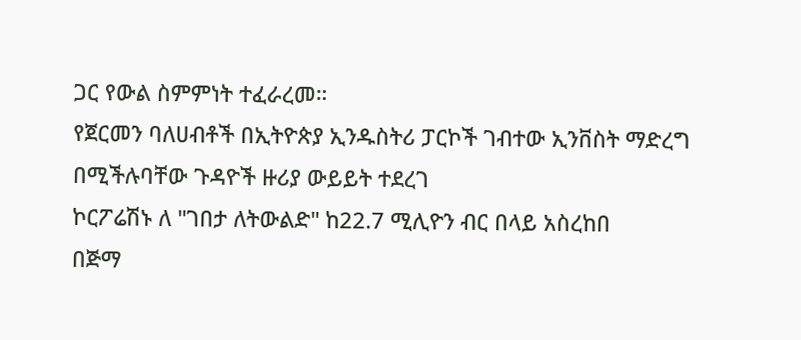ጋር የውል ስምምነት ተፈራረመ።
የጀርመን ባለሀብቶች በኢትዮጵያ ኢንዱስትሪ ፓርኮች ገብተው ኢንቨስት ማድረግ በሚችሉባቸው ጉዳዮች ዙሪያ ውይይት ተደረገ
ኮርፖሬሽኑ ለ "ገበታ ለትውልድ" ከ22.7 ሚሊዮን ብር በላይ አስረከበ
በጅማ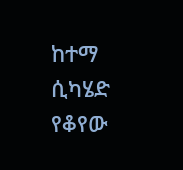ከተማ ሲካሄድ የቆየው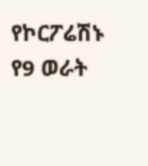የኮርፖሬሽኑ የ9 ወራት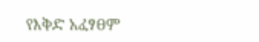የእቅድ አፈፃፀም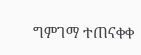ግምገማ ተጠናቀቀ